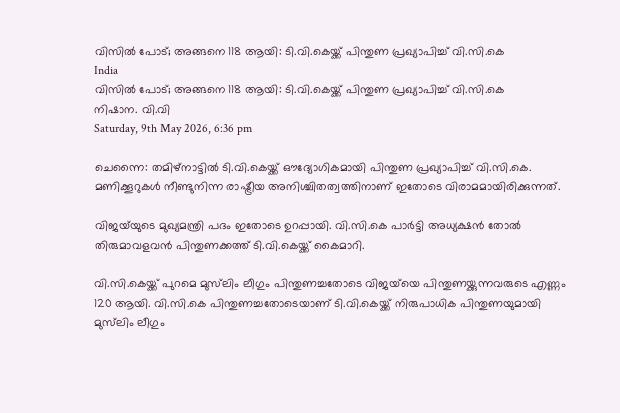വിസില്‍ പോട്; അങ്ങനെ 118 ആയി: ടി.വി.കെയ്ക്ക് പിന്തുണ പ്രഖ്യാപിച്ച് വി.സി.കെ
India
വിസില്‍ പോട്; അങ്ങനെ 118 ആയി: ടി.വി.കെയ്ക്ക് പിന്തുണ പ്രഖ്യാപിച്ച് വി.സി.കെ
നിഷാന. വി.വി
Saturday, 9th May 2026, 6:36 pm

ചെന്നൈ: തമിഴ്‌നാട്ടില്‍ ടി.വി.കെയ്ക്ക് ഔദ്യോഗികമായി പിന്തുണ പ്രഖ്യാപിച്ച് വി.സി.കെ. മണിക്കൂറുകള്‍ നീണ്ടുനിന്ന രാഷ്ട്രീയ അനിശ്ചിതത്വത്തിനാണ് ഇതോടെ വിരാമമായിരിക്കുന്നത്.

വിജയ്‌യുടെ മുഖ്യമന്ത്രി പദം ഇതോടെ ഉറപ്പായി. വി.സി.കെ പാര്‍ട്ടി അധ്യക്ഷന്‍ തോല്‍ തിരുമാവളവന്‍ പിന്തുണക്കത്ത് ടി.വി.കെയ്ക്ക് കൈമാറി.

വി.സി.കെയ്ക്ക് പുറമെ മുസ്‌ലിം ലീഗും പിന്തുണച്ചതോടെ വിജയ്‌യെ പിന്തുണയ്ക്കുന്നവരുടെ എണ്ണം 120 ആയി. വി.സി.കെ പിന്തുണച്ചതോടെയാണ് ടി.വി.കെയ്ക്ക് നിരുപാധിക പിന്തുണയുമായി മുസ്‌ലിം ലീഗും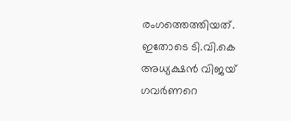രംഗത്തെത്തിയത്. ഇതോടെ ടി.വി.കെ അധ്യക്ഷന്‍ വിജയ് ഗവര്‍ണറെ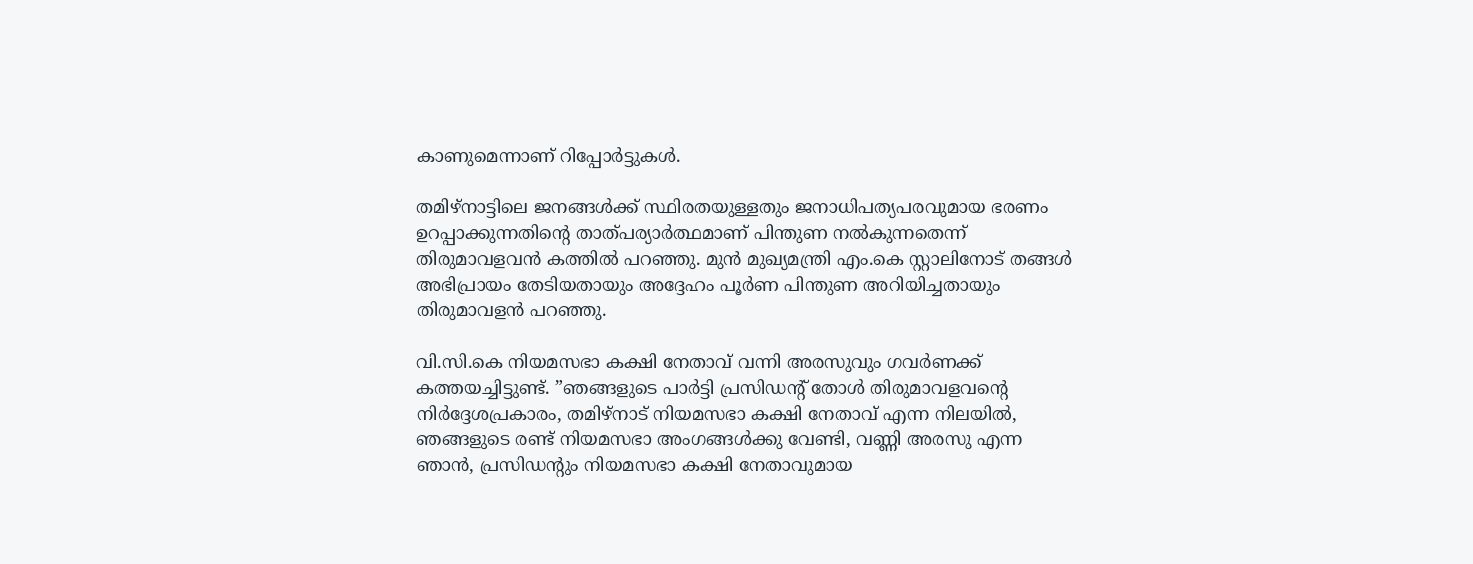കാണുമെന്നാണ് റിപ്പോര്‍ട്ടുകള്‍.

തമിഴ്നാട്ടിലെ ജനങ്ങള്‍ക്ക് സ്ഥിരതയുള്ളതും ജനാധിപത്യപരവുമായ ഭരണം ഉറപ്പാക്കുന്നതിന്റെ താത്പര്യാര്‍ത്ഥമാണ് പിന്തുണ നല്‍കുന്നതെന്ന് തിരുമാവളവന്‍ കത്തില്‍ പറഞ്ഞു. മുന്‍ മുഖ്യമന്ത്രി എം.കെ സ്റ്റാലിനോട് തങ്ങള്‍ അഭിപ്രായം തേടിയതായും അദ്ദേഹം പൂര്‍ണ പിന്തുണ അറിയിച്ചതായും തിരുമാവളന്‍ പറഞ്ഞു.

വി.സി.കെ നിയമസഭാ കക്ഷി നേതാവ് വന്നി അരസുവും ഗവര്‍ണക്ക് കത്തയച്ചിട്ടുണ്ട്. ”ഞങ്ങളുടെ പാര്‍ട്ടി പ്രസിഡന്റ് തോള്‍ തിരുമാവളവന്റെ നിര്‍ദ്ദേശപ്രകാരം, തമിഴ്നാട് നിയമസഭാ കക്ഷി നേതാവ് എന്ന നിലയില്‍, ഞങ്ങളുടെ രണ്ട് നിയമസഭാ അംഗങ്ങള്‍ക്കു വേണ്ടി, വണ്ണി അരസു എന്ന ഞാന്‍, പ്രസിഡന്റും നിയമസഭാ കക്ഷി നേതാവുമായ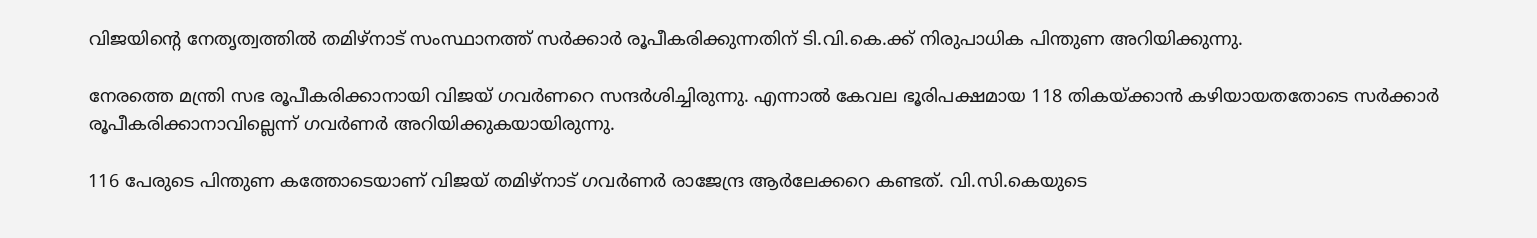വിജയിന്റെ നേതൃത്വത്തില്‍ തമിഴ്നാട് സംസ്ഥാനത്ത് സര്‍ക്കാര്‍ രൂപീകരിക്കുന്നതിന് ടി.വി.കെ.ക്ക് നിരുപാധിക പിന്തുണ അറിയിക്കുന്നു.

നേരത്തെ മന്ത്രി സഭ രൂപീകരിക്കാനായി വിജയ് ഗവര്‍ണറെ സന്ദര്‍ശിച്ചിരുന്നു. എന്നാല്‍ കേവല ഭൂരിപക്ഷമായ 118 തികയ്ക്കാന്‍ കഴിയായതതോടെ സര്‍ക്കാര്‍ രൂപീകരിക്കാനാവില്ലെന്ന് ഗവര്‍ണര്‍ അറിയിക്കുകയായിരുന്നു.

116 പേരുടെ പിന്തുണ കത്തോടെയാണ് വിജയ് തമിഴ്നാട് ഗവര്‍ണര്‍ രാജേന്ദ്ര ആര്‍ലേക്കറെ കണ്ടത്. വി.സി.കെയുടെ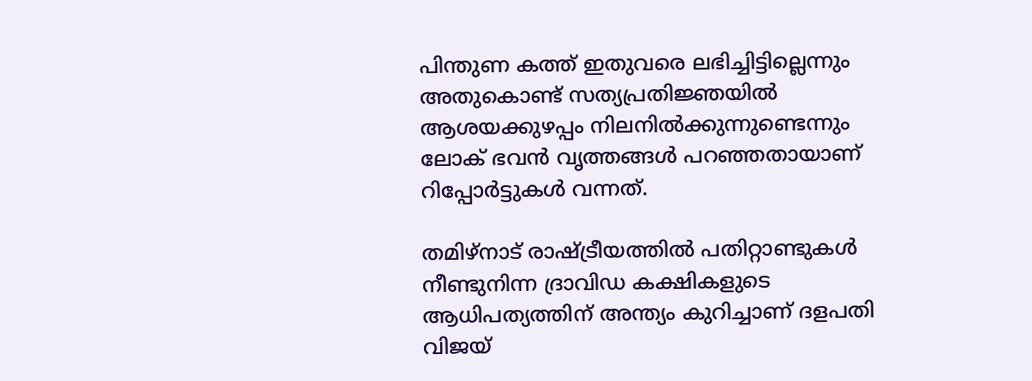പിന്തുണ കത്ത് ഇതുവരെ ലഭിച്ചിട്ടില്ലെന്നും അതുകൊണ്ട് സത്യപ്രതിജ്ഞയില്‍ ആശയക്കുഴപ്പം നിലനില്‍ക്കുന്നുണ്ടെന്നും ലോക് ഭവന്‍ വൃത്തങ്ങള്‍ പറഞ്ഞതായാണ് റിപ്പോര്‍ട്ടുകള്‍ വന്നത്.

തമിഴ്‌നാട് രാഷ്ട്രീയത്തില്‍ പതിറ്റാണ്ടുകള്‍ നീണ്ടുനിന്ന ദ്രാവിഡ കക്ഷികളുടെ ആധിപത്യത്തിന് അന്ത്യം കുറിച്ചാണ് ദളപതി വിജയ്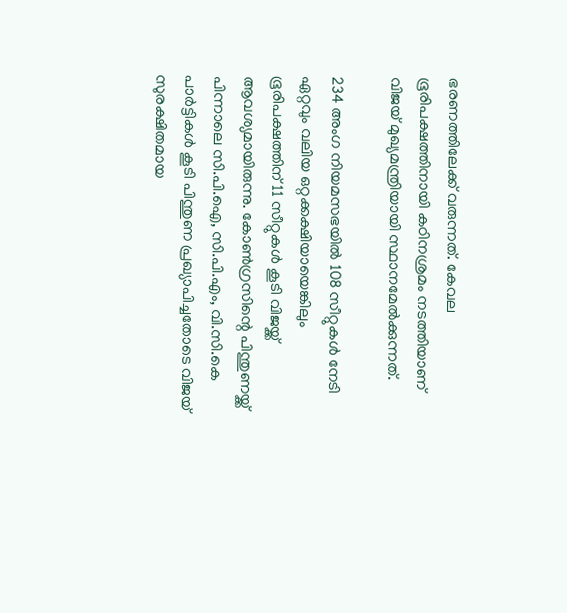ഭരണത്തിലേക്ക് വരുന്നത്. കേവല ഭൂരിപക്ഷത്തിനായി കഠിനശ്രമം നടത്തിയാണ് വിജയ് മുഖ്യമന്ത്രിയായി സ്ഥാനമേല്‍ക്കുന്നത്.

234 അംഗ നിയമസഭയില്‍ 108 സീറ്റുകള്‍ നേടി ഏറ്റവും വലിയ ഒറ്റക്കക്ഷിയായെങ്കിലും ഭൂരിപക്ഷത്തിന് 11 സീറ്റുകള്‍ കൂടി വിജയ്ക്ക് ആവശ്യമായിരുന്നു. കോണ്‍ഗ്രസിന്റെ പിന്തുണയ്ക്ക് പിന്നാലെ സി.പി.ഐ, സി.പി.എം, വി.സി.കെ പാര്‍ട്ടികള്‍ കൂടി പിന്തുണ പ്രഖ്യാപിച്ചതോടെ വിജയ് സുരക്ഷിതമായ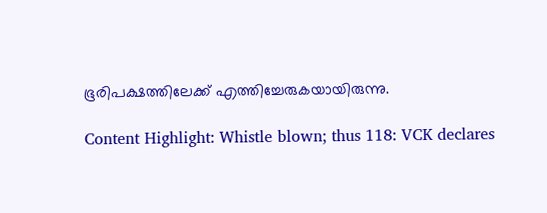ഭൂരിപക്ഷത്തിലേക്ക് എത്തിച്ചേരുകയായിരുന്നു.

Content Highlight: Whistle blown; thus 118: VCK declares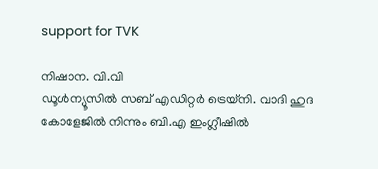support for TVK

നിഷാന. വി.വി
ഡൂള്‍ന്യൂസില്‍ സബ് എഡിറ്റര്‍ ട്രെയ്‌നി. വാദി ഹുദ കോളേജില്‍ നിന്നും ബി.എ ഇംഗ്ലീഷില്‍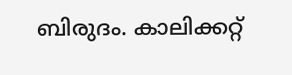ബിരുദം. കാലിക്കറ്റ്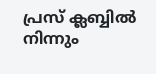പ്രസ് ക്ലബ്ബില്‍ നിന്നും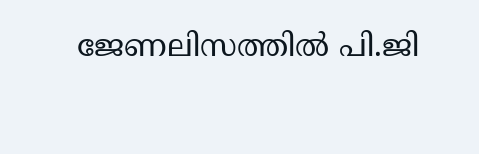ജേണലിസത്തില്‍ പി.ജി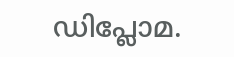ഡിപ്ലോമ.